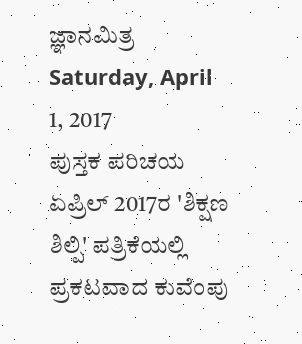ಜ್ಞಾನಮಿತ್ರ
Saturday, April 1, 2017
ಪುಸ್ತಕ ಪರಿಚಯ
ಏಪ್ರಿಲ್ 2017ರ 'ಶಿಕ್ಷಣ ಶಿಲ್ಪಿ' ಪತ್ರಿಕೆಯಲ್ಲಿ ಪ್ರಕಟವಾದ ಕುವೆಂಪು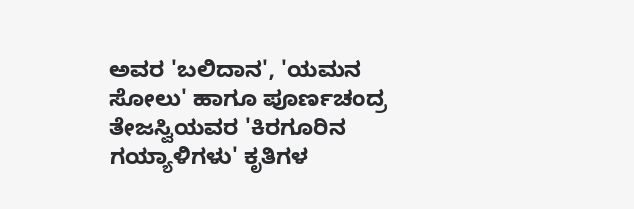ಅವರ 'ಬಲಿದಾನ', 'ಯಮನ ಸೋಲು' ಹಾಗೂ ಪೂರ್ಣಚಂದ್ರ ತೇಜಸ್ವಿಯವರ 'ಕಿರಗೂರಿನ ಗಯ್ಯಾಳಿಗಳು' ಕೃತಿಗಳ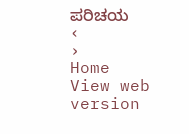ಪರಿಚಯ
‹
›
Home
View web version